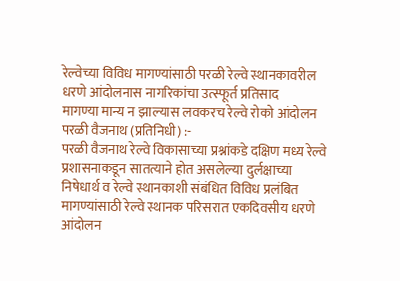रेल्वेच्या विविध मागण्यांसाठी परळी रेल्वे स्थानकावरील धरणे आंदोलनास नागरिकांचा उत्स्फूर्त प्रतिसाद
मागण्या मान्य न झाल्यास लवकरच रेल्वे रोको आंदोलन
परळी वैजनाथ (प्रतिनिधी) :-
परळी वैजनाथ रेल्वे विकासाच्या प्रश्नांकडे दक्षिण मध्य रेल्वे प्रशासनाकडून सातत्याने होत असलेल्या दुर्लक्षाच्या निषेधार्थ व रेल्वे स्थानकाशी संबंधित विविध प्रलंबित मागण्यांसाठी रेल्वे स्थानक परिसरात एकदिवसीय धरणे आंदोलन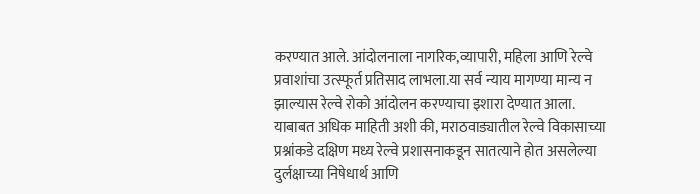करण्यात आले. आंदोलनाला नागरिक,व्यापारी, महिला आणि रेल्वे प्रवाशांचा उत्स्फूर्त प्रतिसाद लाभला.या सर्व न्याय मागण्या मान्य न झाल्यास रेल्वे रोको आंदोलन करण्याचा इशारा देण्यात आला.
याबाबत अधिक माहिती अशी की, मराठवाड्यातील रेल्वे विकासाच्या प्रश्नांकडे दक्षिण मध्य रेल्वे प्रशासनाकडून सातत्याने होत असलेल्या दुर्लक्षाच्या निषेधार्थ आणि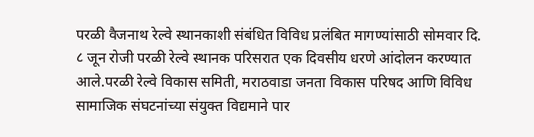परळी वैजनाथ रेल्वे स्थानकाशी संबंधित विविध प्रलंबित मागण्यांसाठी सोमवार दि. ८ जून रोजी परळी रेल्वे स्थानक परिसरात एक दिवसीय धरणे आंदोलन करण्यात आले.परळी रेल्वे विकास समिती, मराठवाडा जनता विकास परिषद आणि विविध सामाजिक संघटनांच्या संयुक्त विद्यमाने पार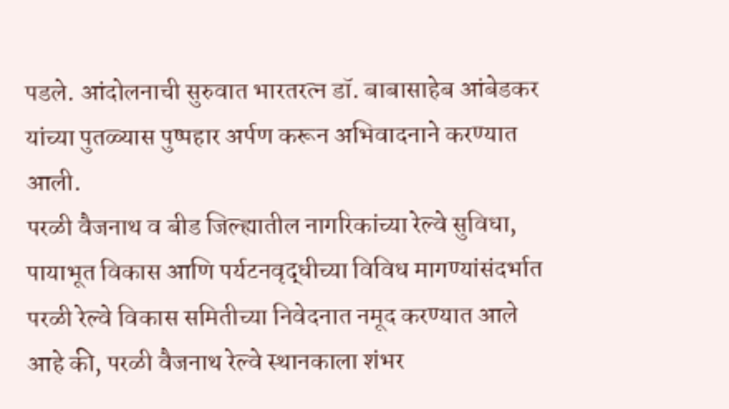पडले. आंदोलनाची सुरुवात भारतरत्न डॉ. बाबासाहेब आंबेडकर यांच्या पुतळ्यास पुष्पहार अर्पण करून अभिवादनाने करण्यात आली.
परळी वैजनाथ व बीड जिल्ह्यातील नागरिकांच्या रेल्वे सुविधा, पायाभूत विकास आणि पर्यटनवृद्धीच्या विविध मागण्यांसंदर्भात परळी रेल्वे विकास समितीच्या निवेदनात नमूद करण्यात आले आहे की, परळी वैजनाथ रेल्वे स्थानकाला शंभर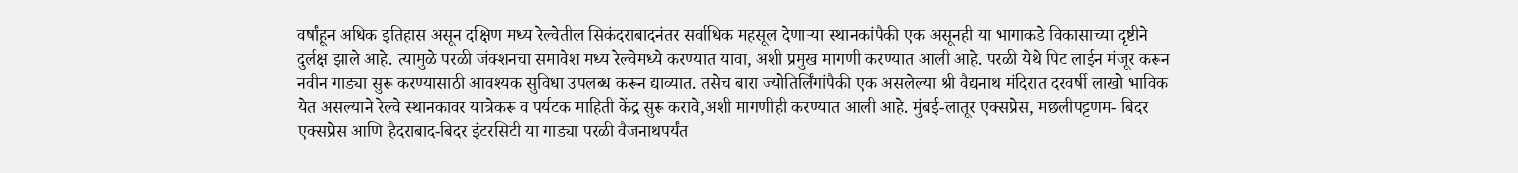वर्षांहून अधिक इतिहास असून दक्षिण मध्य रेल्वेतील सिकंदराबादनंतर सर्वाधिक महसूल देणाऱ्या स्थानकांपैकी एक असूनही या भागाकडे विकासाच्या दृष्टीने दुर्लक्ष झाले आहे. त्यामुळे परळी जंक्शनचा समावेश मध्य रेल्वेमध्ये करण्यात यावा, अशी प्रमुख मागणी करण्यात आली आहे. परळी येथे पिट लाईन मंजूर करून नवीन गाड्या सुरू करण्यासाठी आवश्यक सुविधा उपलब्ध करून द्याव्यात. तसेच बारा ज्योतिर्लिंगांपैकी एक असलेल्या श्री वैद्यनाथ मंदिरात दरवर्षी लाखो भाविक येत असल्याने रेल्वे स्थानकावर यात्रेकरू व पर्यटक माहिती केंद्र सुरू करावे,अशी मागणीही करण्यात आली आहे. मुंबई-लातूर एक्सप्रेस, मछलीपट्टणम- बिदर एक्सप्रेस आणि हैदराबाद-बिदर इंटरसिटी या गाड्या परळी वैजनाथपर्यंत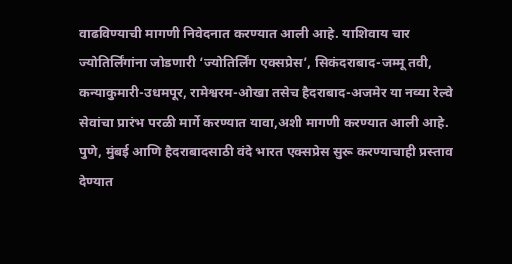वाढविण्याची मागणी निवेदनात करण्यात आली आहे. याशिवाय चार ज्योतिर्लिंगांना जोडणारी ‘ज्योतिर्लिंग एक्सप्रेस’, सिकंदराबाद-जम्मू तवी, कन्याकुमारी-उधमपूर, रामेश्वरम-ओखा तसेच हैदराबाद-अजमेर या नव्या रेल्वे सेवांचा प्रारंभ परळी मार्गे करण्यात यावा,अशी मागणी करण्यात आली आहे. पुणे, मुंबई आणि हैदराबादसाठी वंदे भारत एक्सप्रेस सुरू करण्याचाही प्रस्ताव देण्यात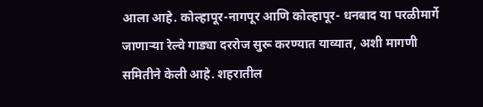आला आहे. कोल्हापूर-नागपूर आणि कोल्हापूर- धनबाद या परळीमार्गे जाणाऱ्या रेल्वे गाड्या दररोज सुरू करण्यात याव्यात, अशी मागणी समितीने केली आहे. शहरातील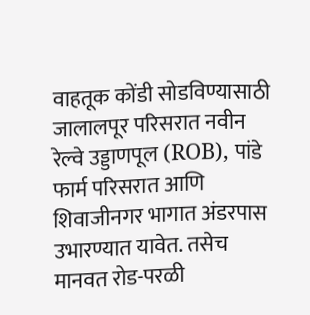वाहतूक कोंडी सोडविण्यासाठी जालालपूर परिसरात नवीन रेल्वे उड्डाणपूल (ROB), पांडे फार्म परिसरात आणि शिवाजीनगर भागात अंडरपास उभारण्यात यावेत. तसेच मानवत रोड-परळी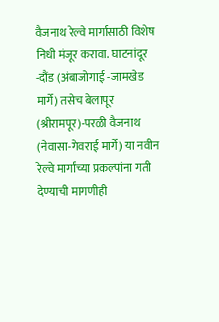वैजनाथ रेल्वे मार्गासाठी विशेष निधी मंजूर करावा. घाटनांदूर -दौंड (अंबाजोगाई -जामखेड मार्गे) तसेच बेलापूर (श्रीरामपूर)-परळी वैजनाथ (नेवासा-गेवराई मार्गे) या नवीन रेल्वे मार्गांच्या प्रकल्पांना गती देण्याची मागणीही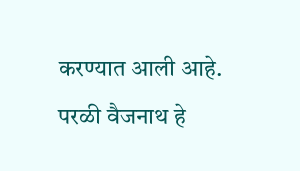करण्यात आली आहे. परळी वैजनाथ हे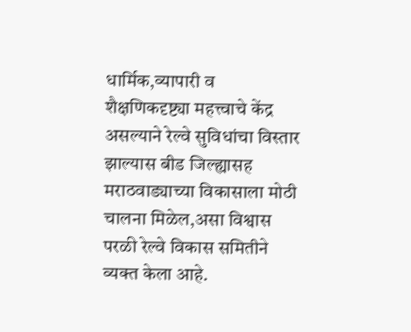धार्मिक,व्यापारी व शैक्षणिकदृष्ट्या महत्त्वाचे केंद्र असल्याने रेल्वे सुविधांचा विस्तार झाल्यास बीड जिल्ह्यासह मराठवाड्याच्या विकासाला मोठी चालना मिळेल,असा विश्वास परळी रेल्वे विकास समितीने व्यक्त केला आहे.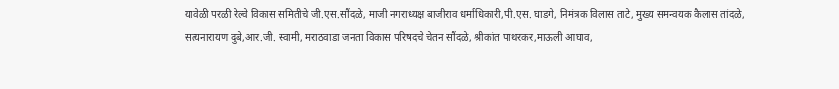यावेळी परळी रेल्वे विकास समितीचे जी.एस.सौंदळे, माजी नगराध्यक्ष बाजीराव धर्माधिकारी,पी.एस. घाडगे, निमंत्रक विलास ताटे, मुख्य समन्वयक कैलास तांदळे, सत्यनारायण दुबे,आर.जी. स्वामी, मराठवाडा जनता विकास परिषदचे चेतन सौंदळे, श्रीकांत पाथरकर,माऊली आघाव,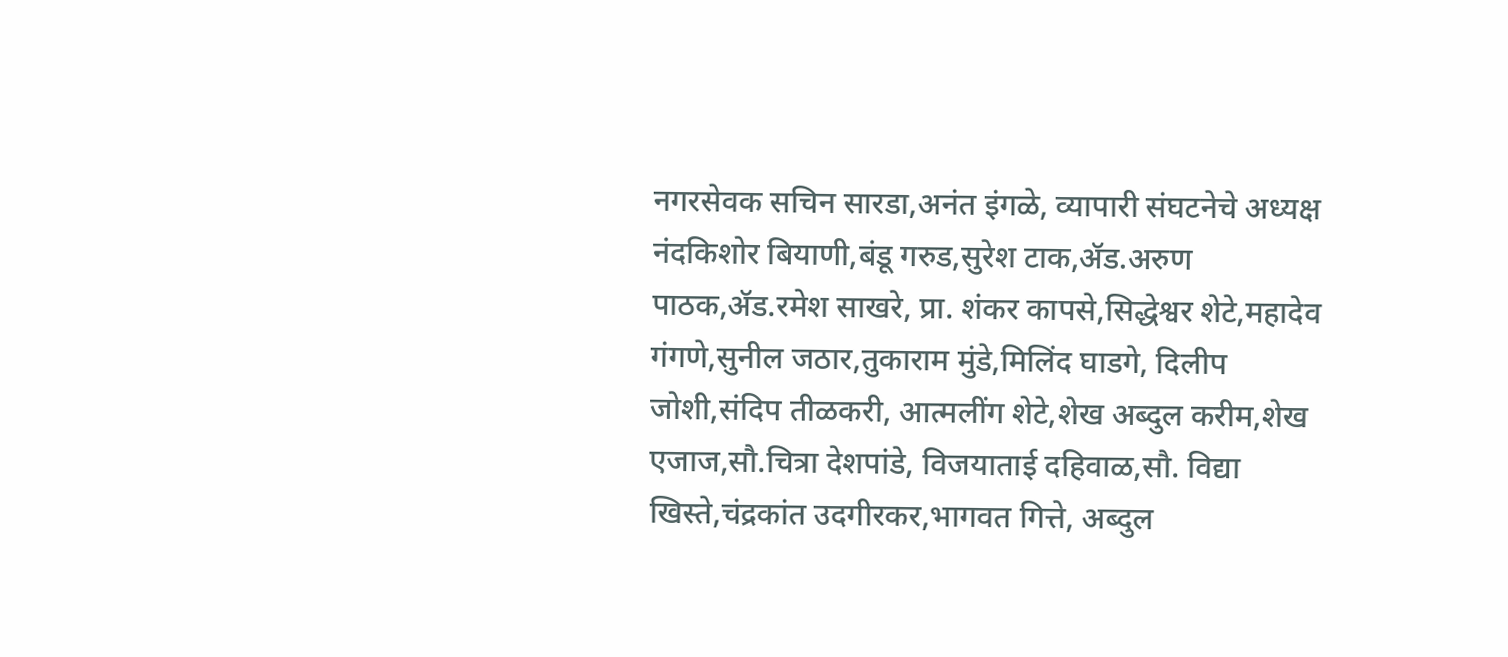नगरसेवक सचिन सारडा,अनंत इंगळे, व्यापारी संघटनेचे अध्यक्ष नंदकिशोर बियाणी,बंडू गरुड,सुरेश टाक,ॲड.अरुण पाठक,ॲड.रमेश साखरे, प्रा. शंकर कापसे,सिद्धेश्वर शेटे,महादेव गंगणे,सुनील जठार,तुकाराम मुंडे,मिलिंद घाडगे, दिलीप जोशी,संदिप तीळकरी, आत्मलींग शेटे,शेख अब्दुल करीम,शेख एजाज,सौ.चित्रा देशपांडे, विजयाताई दहिवाळ,सौ. विद्या खिस्ते,चंद्रकांत उदगीरकर,भागवत गित्ते, अब्दुल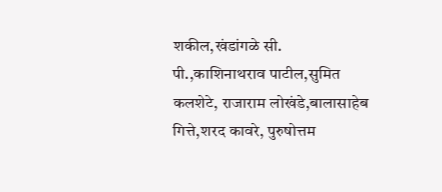शकील,खंडांगळे सी. पी.,काशिनाथराव पाटील,सुमित कलशेटे, राजाराम लोखंडे,बालासाहेब गित्ते,शरद कावरे, पुरुषोत्तम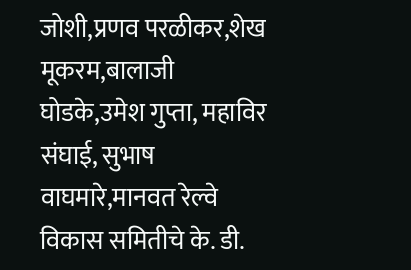जोशी,प्रणव परळीकर,शेख मूकरम,बालाजी घोडके,उमेश गुप्ता, महाविर संघाई, सुभाष वाघमारे,मानवत रेल्वे विकास समितीचे के. डी.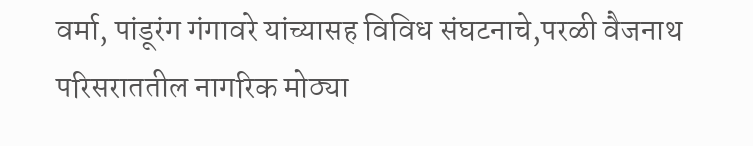वर्मा, पांडूरंग गंगावरे यांच्यासह विविध संघटनाचे,परळी वैजनाथ परिसराततील नागरिक मोठ्या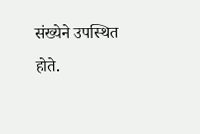संख्येने उपस्थित होते.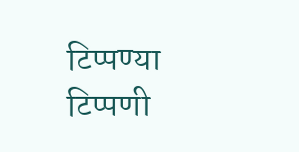टिप्पण्या
टिप्पणी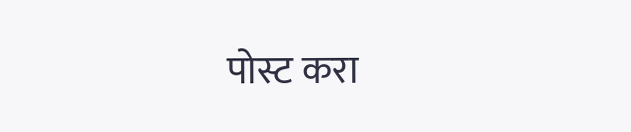पोस्ट करा